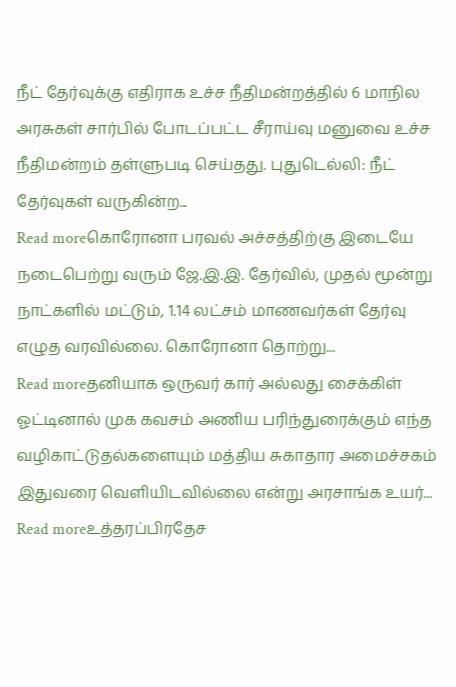நீட் தேர்வுக்கு எதிராக உச்ச நீதிமன்றத்தில் 6 மாநில அரசுகள் சார்பில் போடப்பட்ட சீராய்வு மனுவை உச்ச நீதிமன்றம் தள்ளுபடி செய்தது. புதுடெல்லி: நீட் தேர்வுகள் வருகின்ற...
Read moreகொரோனா பரவல் அச்சத்திற்கு இடையே நடைபெற்று வரும் ஜே.இ.இ. தேர்வில், முதல் மூன்று நாட்களில் மட்டும், 1.14 லட்சம் மாணவர்கள் தேர்வு எழுத வரவில்லை. கொரோனா தொற்று...
Read moreதனியாக ஒருவர் கார் அல்லது சைக்கிள் ஓட்டினால் முக கவசம் அணிய பரிந்துரைக்கும் எந்த வழிகாட்டுதல்களையும் மத்திய சுகாதார அமைச்சகம் இதுவரை வெளியிடவில்லை என்று அரசாங்க உயர்...
Read moreஉத்தரப்பிரதேச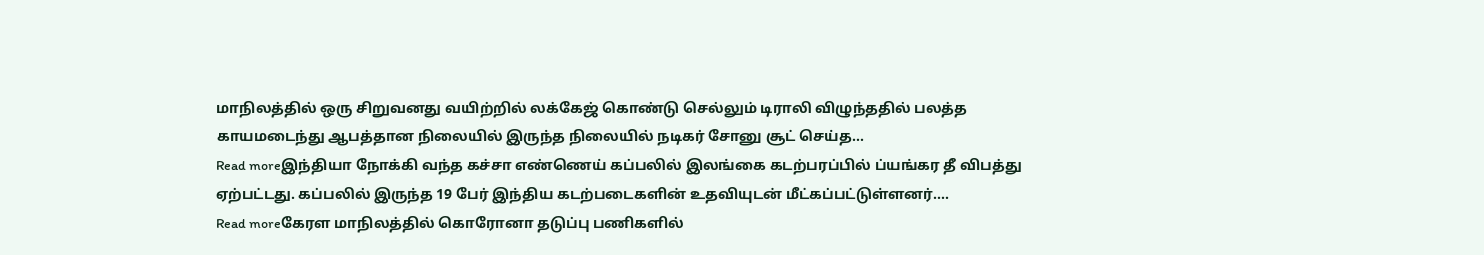மாநிலத்தில் ஒரு சிறுவனது வயிற்றில் லக்கேஜ் கொண்டு செல்லும் டிராலி விழுந்ததில் பலத்த காயமடைந்து ஆபத்தான நிலையில் இருந்த நிலையில் நடிகர் சோனு சூட் செய்த...
Read moreஇந்தியா நோக்கி வந்த கச்சா எண்ணெய் கப்பலில் இலங்கை கடற்பரப்பில் ப்யங்கர தீ விபத்து ஏற்பட்டது. கப்பலில் இருந்த 19 பேர் இந்திய கடற்படைகளின் உதவியுடன் மீட்கப்பட்டுள்ளனர்....
Read moreகேரள மாநிலத்தில் கொரோனா தடுப்பு பணிகளில்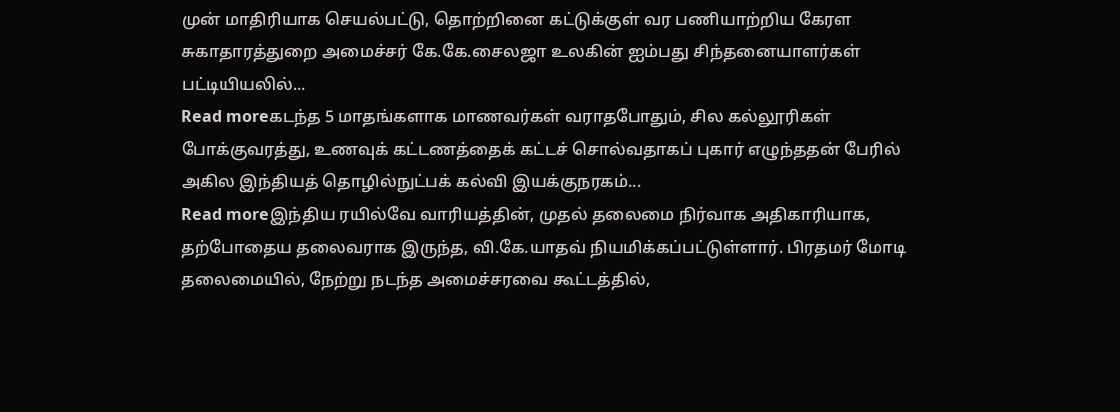முன் மாதிரியாக செயல்பட்டு, தொற்றினை கட்டுக்குள் வர பணியாற்றிய கேரள சுகாதாரத்துறை அமைச்சர் கே.கே.சைலஜா உலகின் ஐம்பது சிந்தனையாளர்கள் பட்டியியலில்...
Read moreகடந்த 5 மாதங்களாக மாணவர்கள் வராதபோதும், சில கல்லூரிகள் போக்குவரத்து, உணவுக் கட்டணத்தைக் கட்டச் சொல்வதாகப் புகார் எழுந்ததன் பேரில் அகில இந்தியத் தொழில்நுட்பக் கல்வி இயக்குநரகம்...
Read moreஇந்திய ரயில்வே வாரியத்தின், முதல் தலைமை நிர்வாக அதிகாரியாக, தற்போதைய தலைவராக இருந்த, வி.கே.யாதவ் நியமிக்கப்பட்டுள்ளார். பிரதமர் மோடி தலைமையில், நேற்று நடந்த அமைச்சரவை கூட்டத்தில்,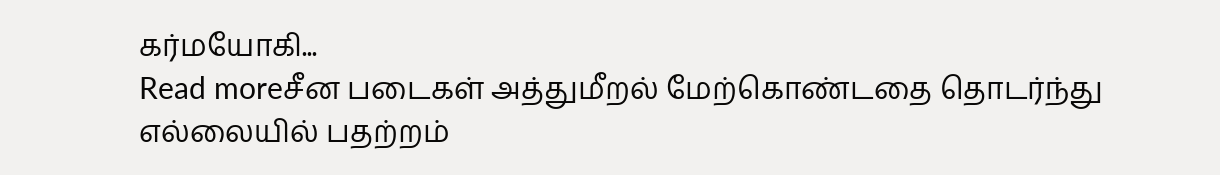கர்மயோகி...
Read moreசீன படைகள் அத்துமீறல் மேற்கொண்டதை தொடர்ந்து எல்லையில் பதற்றம்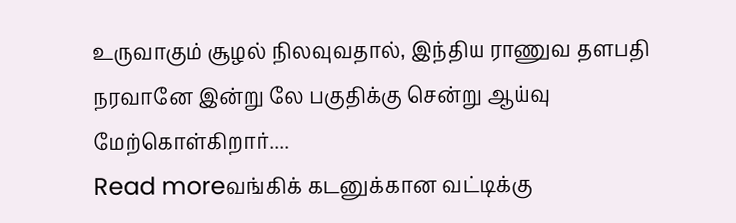உருவாகும் சூழல் நிலவுவதால், இந்திய ராணுவ தளபதி நரவானே இன்று லே பகுதிக்கு சென்று ஆய்வு மேற்கொள்கிறார்....
Read moreவங்கிக் கடனுக்கான வட்டிக்கு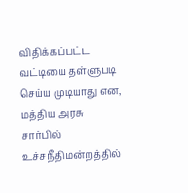விதிக்கப்பட்ட வட்டியை தள்ளுபடி செய்ய முடியாது என, மத்திய அரசு சார்பில் உச்சநீதிமன்றத்தில்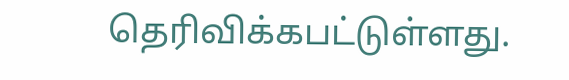தெரிவிக்கபட்டுள்ளது.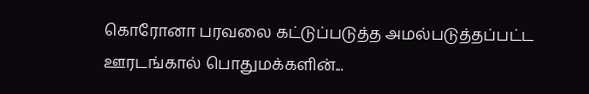கொரோனா பரவலை கட்டுப்படுத்த அமல்படுத்தப்பட்ட ஊரடங்கால் பொதுமக்களின்...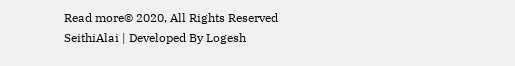Read more© 2020, All Rights Reserved SeithiAlai | Developed By Logesh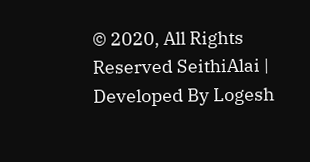© 2020, All Rights Reserved SeithiAlai | Developed By Logesh